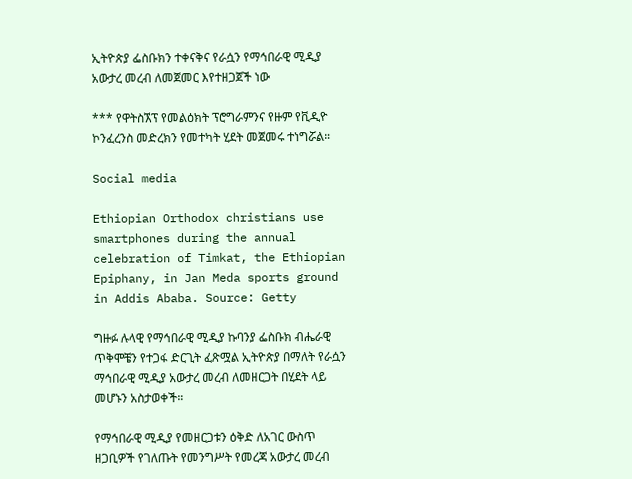ኢትዮጵያ ፌስቡክን ተቀናቅና የራሷን የማኅበራዊ ሚዲያ አውታረ መረብ ለመጀመር እየተዘጋጀች ነው

*** የዋትስኧፕ የመልዕክት ፕሮግራምንና የዙም የቪዲዮ ኮንፈረንስ መድረክን የመተካት ሂደት መጀመሩ ተነግሯል።

Social media

Ethiopian Orthodox christians use smartphones during the annual celebration of Timkat, the Ethiopian Epiphany, in Jan Meda sports ground in Addis Ababa. Source: Getty

ግዙፉ ሉላዊ የማኅበራዊ ሚዲያ ኩባንያ ፌስቡክ ብሔራዊ ጥቅሞቼን የተጋፋ ድርጊት ፈጽሟል ኢትዮጵያ በማለት የራሷን ማኅበራዊ ሚዲያ አውታረ መረብ ለመዘርጋት በሂደት ላይ መሆኑን አስታወቀች።

የማኅበራዊ ሚዲያ የመዘርጋቱን ዕቅድ ለአገር ውስጥ ዘጋቢዎች የገለጡት የመንግሥት የመረጃ አውታረ መረብ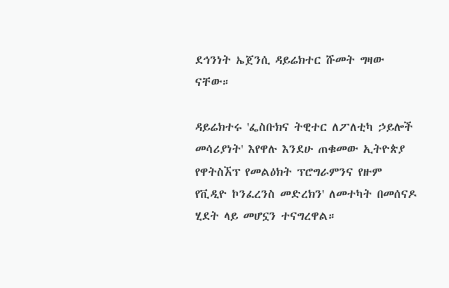ደኅንነት ኤጀንሲ ዳይሬክተር ሹመት ግዛው ናቸው።

ዳይሬክተሩ 'ፌስቡክና ትዊተር ለፖለቲካ ኃይሎች መሳሪያነት' እየዋሉ እንደሁ ጠቁመው ኢትዮጵያ የዋትስኧፕ የመልዕክት ፕሮግራምንና የዙም የቪዲዮ ኮንፈረንስ መድረክን' ለመተካት በመሰናዶ ሂደት ላይ መሆኗን ተናግረዋል።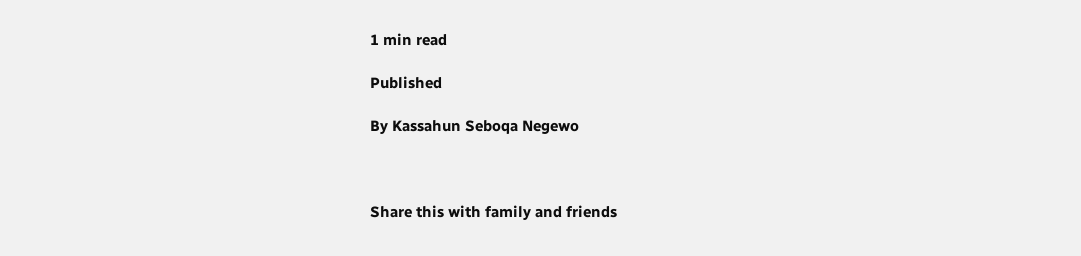1 min read

Published

By Kassahun Seboqa Negewo



Share this with family and friends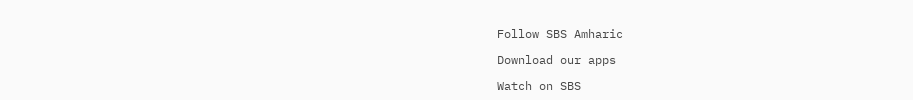Follow SBS Amharic

Download our apps

Watch on SBS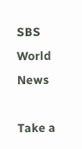SBS World News

Take a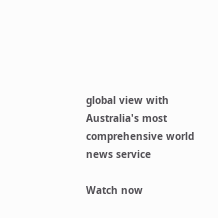global view with Australia's most comprehensive world news service

Watch now